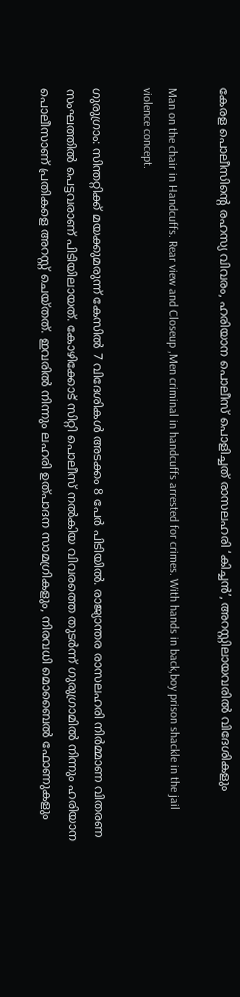കേരള പൊലീസിന്റെ രഹസ്യ വിവരം, ഹരിയാന പൊലീസ് പൊളിച്ചത് രാസലഹരി ‘കിച്ചൻ’, അറസ്റ്റിലായവരിൽ വിദേശികളും

Man on the chair in Handcuffs. Rear view and Closeup ,Men criminal in handcuffs arrested for crimes. With hands in back,boy prison shackle in the jail violence concept.

ഗുരുഗ്രാം: സിന്തറ്റിക്ക് മയക്കുമരുന്ന് കേസിൽ 7 വിദേശികൾ അടക്കം 8 പേർ പിടിയിൽ. രാജ്യാന്തര രാസലഹരി നിർമ്മാണ വിതരണ സംഘത്തിൽ പെട്ടവരാണ് പിടിയിലായത്. കോഴിക്കോട് സിറ്റി പൊലീസ് നൽകിയ വിവരത്തെ തുടർന്ന് ഗുരുഗ്രാമിൽ നിന്നും ഹരിയാന പൊലീസാണ് പ്രതികളെ അറസ്റ്റ് ചെയ്തത്. ഇവരിൽ നിന്നും ലഹരി ഉത്പാദന സാമഗ്രികളും, നിരവധി മൊബൈൽ ഫോണുകളും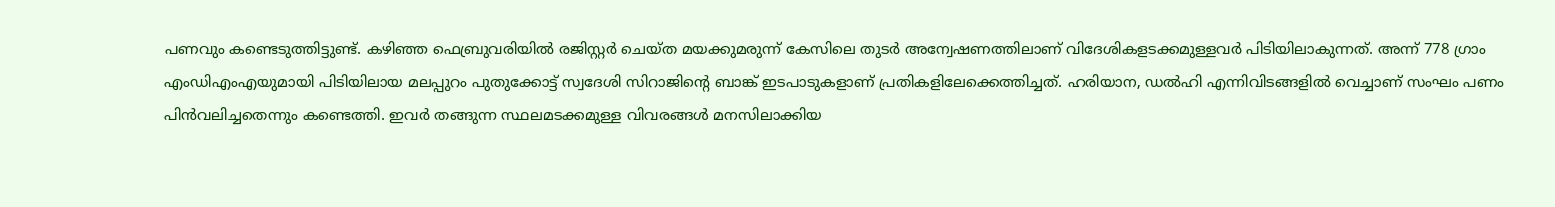പണവും കണ്ടെടുത്തിട്ടുണ്ട്. കഴിഞ്ഞ ഫെബ്രുവരിയിൽ രജിസ്റ്റ‌ർ ചെയ്ത മയക്കുമരുന്ന് കേസിലെ തുടർ അന്വേഷണത്തിലാണ് വിദേശികളടക്കമുള്ളവർ പിടിയിലാകുന്നത്. അന്ന് 778 ഗ്രാം എംഡിഎംഎയുമായി പിടിയിലായ മലപ്പുറം പുതുക്കോട്ട് സ്വദേശി സിറാജിന്റെ ബാങ്ക് ഇടപാടുകളാണ് പ്രതികളിലേക്കെത്തിച്ചത്. ഹരിയാന, ഡൽഹി എന്നിവിടങ്ങളിൽ വെച്ചാണ് സംഘം പണം പിൻവലിച്ചതെന്നും കണ്ടെത്തി. ഇവർ തങ്ങുന്ന സ്ഥലമടക്കമുള്ള വിവരങ്ങൾ മനസിലാക്കിയ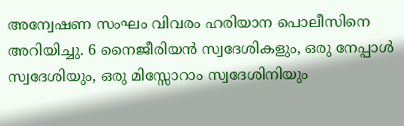അന്വേഷണ സംഘം വിവരം ഹരിയാന പൊലീസിനെ അറിയിച്ചു. 6 നൈജീരിയൻ സ്വദേശികളും, ഒരു നേപ്പാൾ സ്വദേശിയും, ഒരു മിസ്സോറാം സ്വദേശിനിയും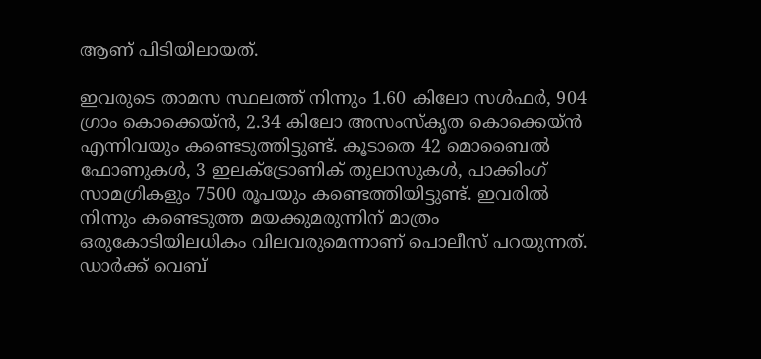ആണ് പിടിയിലായത്.

ഇവരുടെ താമസ സ്ഥലത്ത് നിന്നും 1.60 കിലോ സൾഫർ, 904 ഗ്രാം കൊക്കെയ്ൻ, 2.34 കിലോ അസംസ്കൃത കൊക്കെയ്ൻ എന്നിവയും കണ്ടെടുത്തിട്ടുണ്ട്. കൂടാതെ 42 മൊബൈൽ ഫോണുകൾ, 3 ഇലക്ട്രോണിക് തുലാസുകൾ, പാക്കിംഗ് സാമഗ്രികളും 7500 രൂപയും കണ്ടെത്തിയിട്ടുണ്ട്. ഇവരിൽ നിന്നും കണ്ടെടുത്ത മയക്കുമരുന്നിന് മാത്രം ഒരുകോടിയിലധികം വിലവരുമെന്നാണ് പൊലീസ് പറയുന്നത്. ഡാർക്ക് വെബ്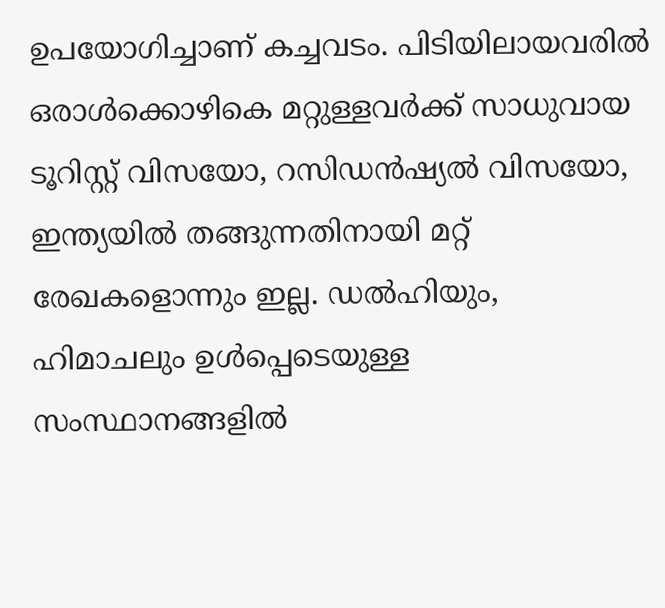ഉപയോഗിച്ചാണ് കച്ചവടം. പിടിയിലായവരിൽ ഒരാൾക്കൊഴികെ മറ്റുള്ളവർക്ക് സാധുവായ ടൂറിസ്റ്റ് വിസയോ, റസിഡൻഷ്യൽ വിസയോ, ഇന്ത്യയിൽ തങ്ങുന്നതിനായി മറ്റ് രേഖകളൊന്നും ഇല്ല. ഡൽഹിയും, ഹിമാചലും ഉൾപ്പെടെയുള്ള സംസ്ഥാനങ്ങളിൽ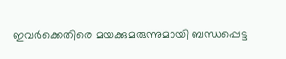ഇവർക്കെതിരെ മയക്കുമരുന്നുമായി ബന്ധപ്പെട്ട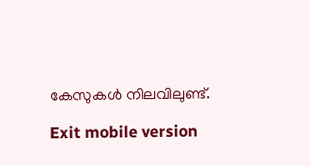കേസുകൾ നിലവിലുണ്ട്.

Exit mobile version